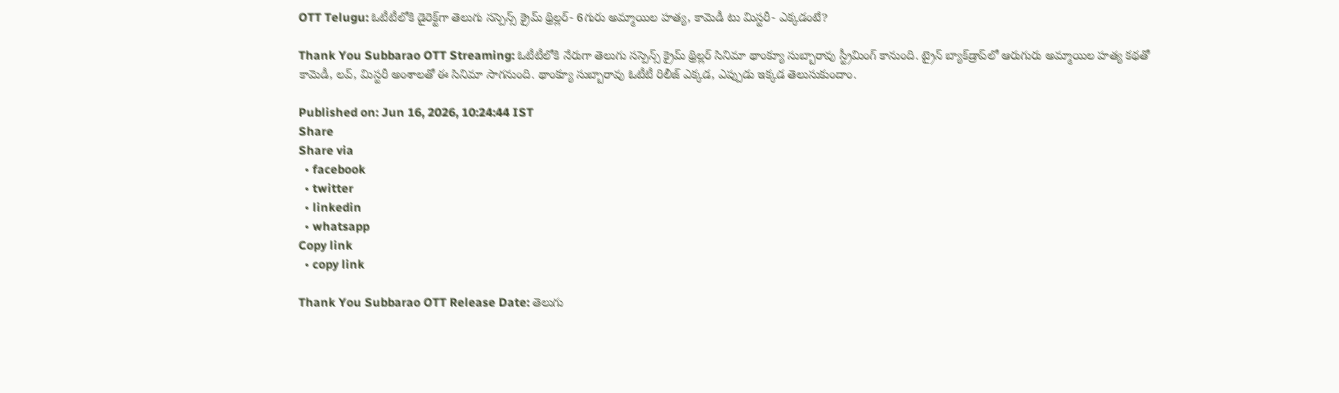OTT Telugu: ఓటీటీలోకి డైరెక్ట్‌గా తెలుగు సస్పెన్స్ క్రైమ్ థ్రిల్లర్- 6గురు అమ్మాయిల హత్య, కామెడీ టు మిస్టరీ- ఎక్కడంటే?

Thank You Subbarao OTT Streaming: ఓటీటీలోకి నేరుగా తెలుగు సస్పెన్స్ క్రైమ్ థ్రిల్లర్ సినిమా థాంక్యూ సుబ్బారావు స్ట్రీమింగ్ కానుంది. ట్రైన్ బ్యాక్‌డ్రాప్‌లో ఆరుగురు అమ్మాయిల హత్య కథతో కామెడీ, లవ్, మిస్టరీ అంశాలతో ఈ సినిమా సాగనుంది. థాంక్యూ సుబ్బారావు ఓటీటీ రిలీజ్ ఎక్కడ, ఎప్పుడు ఇక్కడ తెలుసుకుందాం.

Published on: Jun 16, 2026, 10:24:44 IST
Share
Share via
  • facebook
  • twitter
  • linkedin
  • whatsapp
Copy link
  • copy link

Thank You Subbarao OTT Release Date: తెలుగు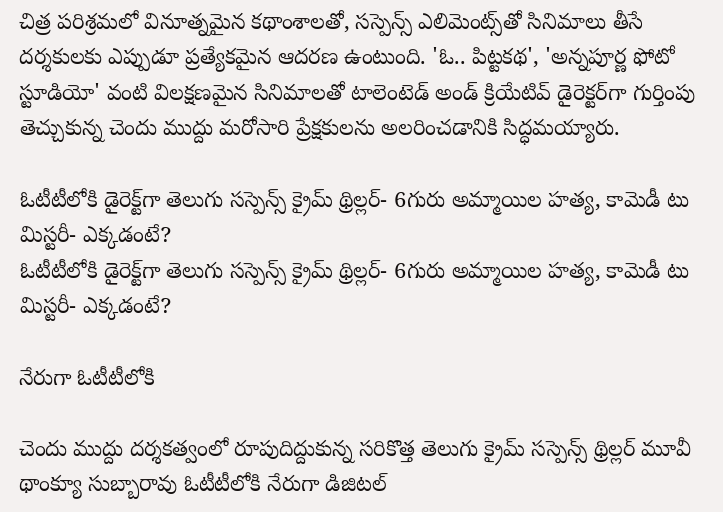చిత్ర పరిశ్రమలో వినూత్నమైన కథాంశాలతో, సస్పెన్స్ ఎలిమెంట్స్‌తో సినిమాలు తీసే దర్శకులకు ఎప్పుడూ ప్రత్యేకమైన ఆదరణ ఉంటుంది. 'ఓ.. పిట్టకథ', 'అన్నపూర్ణ ఫోటో స్టూడియో' వంటి విలక్షణమైన సినిమాలతో టాలెంటెడ్ అండ్ క్రియేటివ్ డైరెక్టర్‌గా గుర్తింపు తెచ్చుకున్న చెందు ముద్దు మరోసారి ప్రేక్షకులను అలరించడానికి సిద్ధమయ్యారు.

ఓటీటీలోకి డైరెక్ట్‌గా తెలుగు సస్పెన్స్ క్రైమ్ థ్రిల్లర్- 6గురు అమ్మాయిల హత్య, కామెడీ టు మిస్టరీ- ఎక్కడంటే?
ఓటీటీలోకి డైరెక్ట్‌గా తెలుగు సస్పెన్స్ క్రైమ్ థ్రిల్లర్- 6గురు అమ్మాయిల హత్య, కామెడీ టు మిస్టరీ- ఎక్కడంటే?

నేరుగా ఓటీటీలోకి

చెందు ముద్దు దర్శకత్వంలో రూపుదిద్దుకున్న సరికొత్త తెలుగు క్రైమ్ సస్పెన్స్ థ్రిల్లర్ మూవీ థాంక్యూ సుబ్బారావు ఓటీటీలోకి నేరుగా డిజిటల్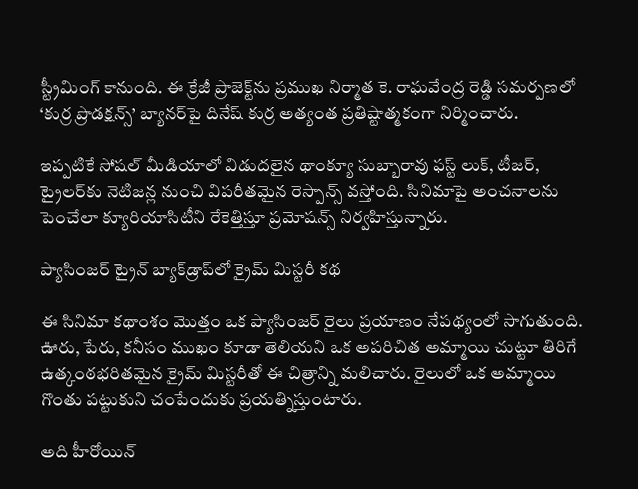స్ట్రీమింగ్ కానుంది. ఈ క్రేజీ ప్రాజెక్ట్‌ను ప్రముఖ నిర్మాత కె. రాఘవేంద్ర రెడ్డి సమర్పణలో ‘కుర్ర ప్రొడక్షన్స్’ బ్యానర్‌పై దినేష్ కుర్ర అత్యంత ప్రతిష్టాత్మకంగా నిర్మించారు.

ఇప్పటికే సోషల్ మీడియాలో విడుదలైన థాంక్యూ సుబ్బారావు ఫస్ట్ లుక్, టీజర్, ట్రైలర్‌కు నెటిజన్ల నుంచి విపరీతమైన రెస్పాన్స్ వస్తోంది. సినిమాపై అంచనాలను పెంచేలా క్యూరియాసిటీని రేకెత్తిస్తూ ప్రమోషన్స్ నిర్వహిస్తున్నారు.

ప్యాసింజర్ ట్రైన్ బ్యాక్‌డ్రాప్‌లో క్రైమ్ మిస్టరీ కథ

ఈ సినిమా కథాంశం మొత్తం ఒక ప్యాసింజర్ రైలు ప్రయాణం నేపథ్యంలో సాగుతుంది. ఊరు, పేరు, కనీసం ముఖం కూడా తెలియని ఒక అపరిచిత అమ్మాయి చుట్టూ తిరిగే ఉత్కంఠభరితమైన క్రైమ్ మిస్టరీతో ఈ చిత్రాన్ని మలిచారు. రైలులో ఒక అమ్మాయి గొంతు పట్టుకుని చంపేందుకు ప్రయత్నిస్తుంటారు.

అది హీరోయిన్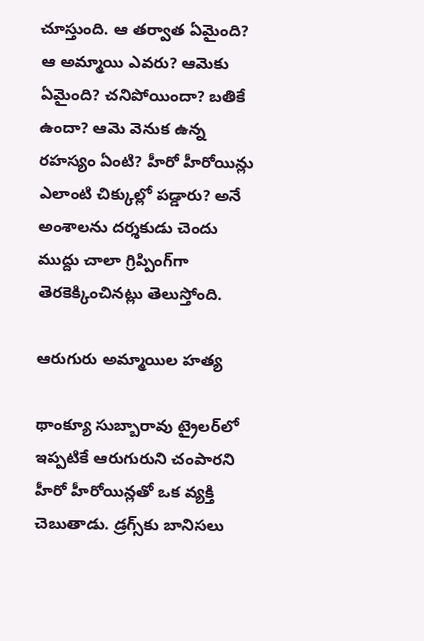చూస్తుంది. ఆ తర్వాత ఏమైంది? ఆ అమ్మాయి ఎవరు? ఆమెకు ఏమైంది? చనిపోయిందా? బతికే ఉందా? ఆమె వెనుక ఉన్న రహస్యం ఏంటి? హీరో హీరోయిన్లు ఎలాంటి చిక్కుల్లో పడ్డారు? అనే అంశాలను దర్శకుడు చెందు ముద్దు చాలా గ్రిప్పింగ్‌గా తెరకెక్కించినట్లు తెలుస్తోంది.

ఆరుగురు అమ్మాయిల హత్య

థాంక్యూ సుబ్బారావు ట్రైలర్‌లో ఇప్పటికే ఆరుగురుని చంపారని హీరో హీరోయిన్లతో ఒక వ్యక్తి చెబుతాడు. డ్రగ్స్‌కు బానిసలు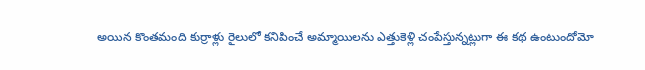అయిన కొంతమంది కుర్రాళ్లు రైలులో కనిపించే అమ్మాయిలను ఎత్తుకెళ్లి చంపేస్తున్నట్లుగా ఈ కథ ఉంటుందోమో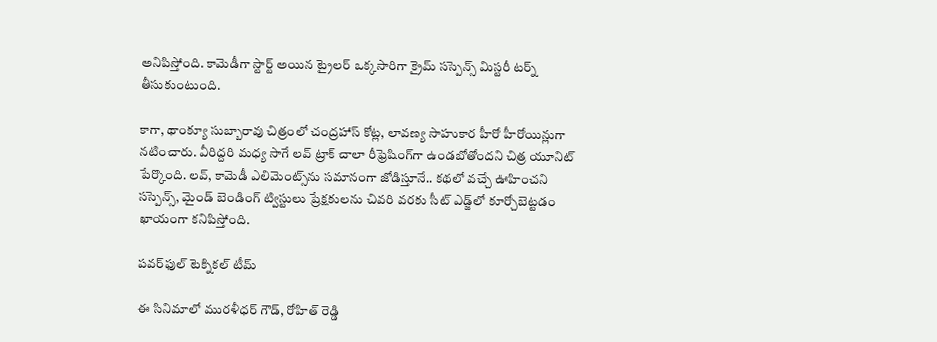అనిపిస్తోంది. కామెడీగా స్టార్ట్ అయిన ట్రైలర్ ఒక్కసారిగా క్రైమ్ సస్పెన్స్ మిస్టరీ టర్న్ తీసుకుంటుంది.

కాగా, థాంక్యూ సుబ్బారావు చిత్రంలో చంద్రహాస్ కోట్ల, లావణ్య సాహుకార హీరో హీరోయిన్లుగా నటించారు. వీరిద్దరి మధ్య సాగే లవ్ ట్రాక్ చాలా రీఫ్రెషింగ్‌గా ఉండబోతోందని చిత్ర యూనిట్ పేర్కొంది. లవ్, కామెడీ ఎలిమెంట్స్‌ను సమానంగా జోడిస్తూనే.. కథలో వచ్చే ఊహించని సస్పెన్స్, మైండ్ బెండింగ్ ట్విస్టులు ప్రేక్షకులను చివరి వరకు సీట్ ఎడ్జ్‌లో కూర్చోబెట్టడం ఖాయంగా కనిపిస్తోంది.

పవర్‌ఫుల్ టెక్నికల్ టీమ్

ఈ సినిమాలో మురళీధర్ గౌడ్, రోహిత్ రెడ్డి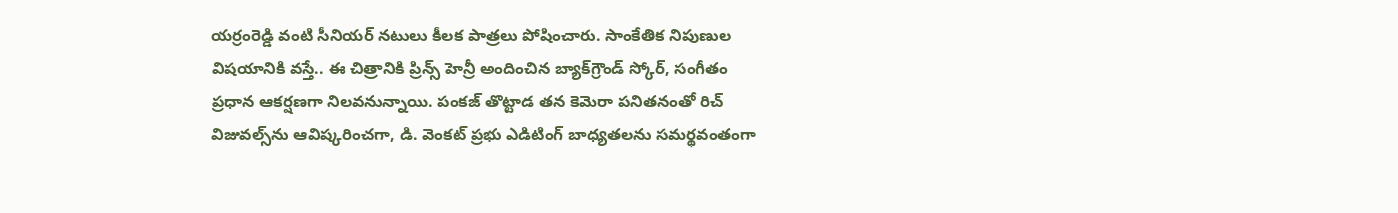యర్రంరెడ్డి వంటి సీనియర్ నటులు కీలక పాత్రలు పోషించారు. సాంకేతిక నిపుణుల విషయానికి వస్తే.. ఈ చిత్రానికి ప్రిన్స్ హెన్రీ అందించిన బ్యాక్‌గ్రౌండ్ స్కోర్, సంగీతం ప్రధాన ఆకర్షణగా నిలవనున్నాయి. పంకజ్ తొట్టాడ తన కెమెరా పనితనంతో రిచ్ విజువల్స్‌ను ఆవిష్కరించగా, డి. వెంకట్ ప్రభు ఎడిటింగ్ బాధ్యతలను సమర్థవంతంగా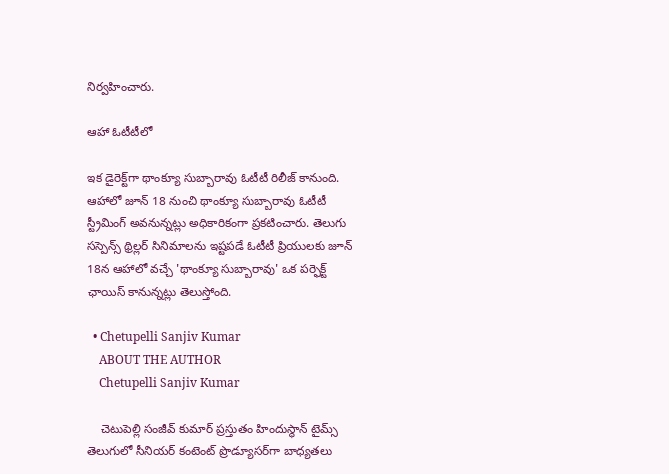నిర్వహించారు.

ఆహా ఓటీటీలో

ఇక డైరెక్ట్‌గా థాంక్యూ సుబ్బారావు ఓటీటీ రిలీజ్ కానుంది. ఆహాలో జూన్ 18 నుంచి థాంక్యూ సుబ్బారావు ఓటీటీ స్ట్రీమింగ్ అవనున్నట్లు అధికారికంగా ప్రకటించారు. తెలుగు సస్పెన్స్ థ్రిల్లర్ సినిమాలను ఇష్టపడే ఓటీటీ ప్రియులకు జూన్ 18న ఆహాలో వచ్చే 'థాంక్యూ సుబ్బారావు' ఒక పర్ఫెక్ట్ ఛాయిస్ కానున్నట్లు తెలుస్తోంది.

  • Chetupelli Sanjiv Kumar
    ABOUT THE AUTHOR
    Chetupelli Sanjiv Kumar

    చెటుపెల్లి సంజీవ్ కుమార్ ప్రస్తుతం హిందుస్థాన్ టైమ్స్ తెలుగులో సీనియర్ కంటెంట్ ప్రొడ్యూసర్‌గా బాధ్యతలు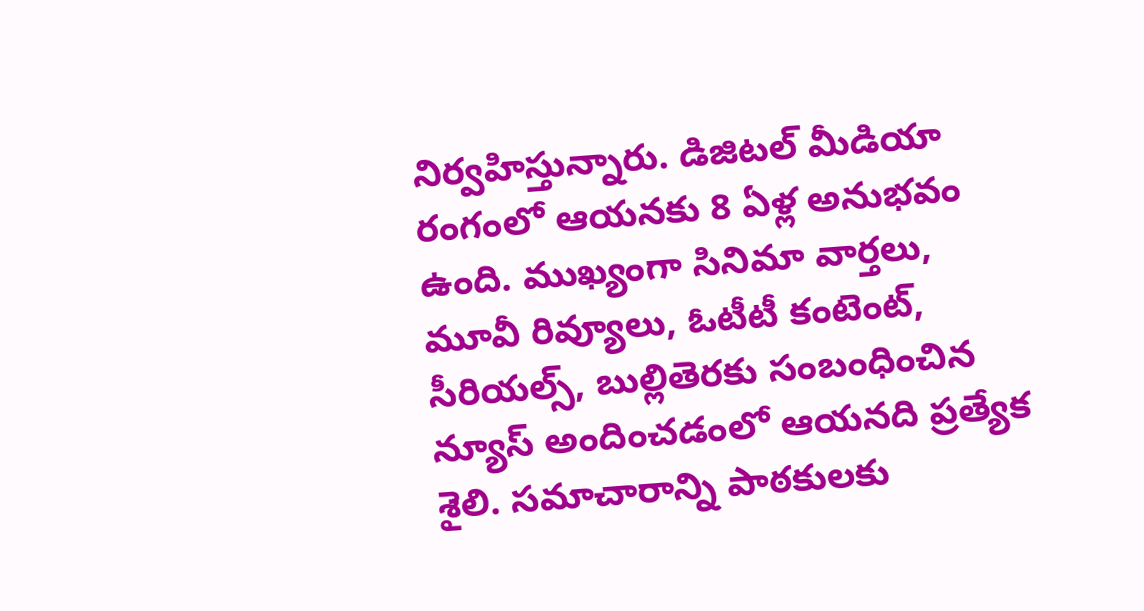నిర్వహిస్తున్నారు. డిజిటల్ మీడియా రంగంలో ఆయనకు 8 ఏళ్ల అనుభవం ఉంది. ముఖ్యంగా సినిమా వార్తలు, మూవీ రివ్యూలు, ఓటీటీ కంటెంట్, సీరియల్స్, బుల్లితెరకు సంబంధించిన న్యూస్ అందించడంలో ఆయనది ప్రత్యేక శైలి. సమాచారాన్ని పాఠకులకు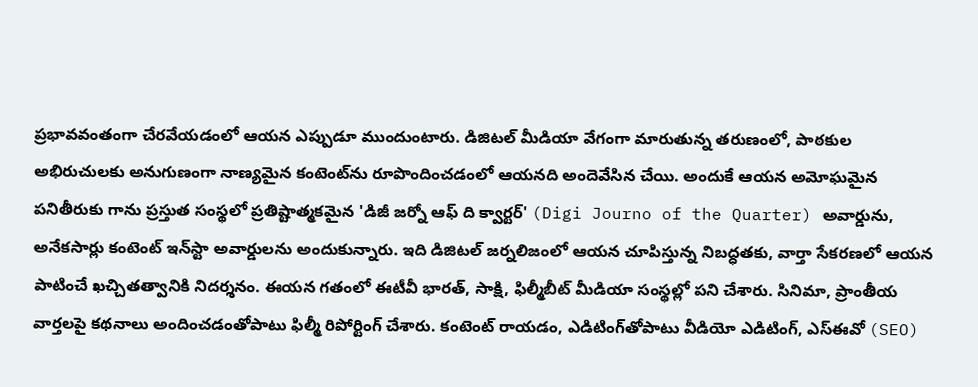ప్రభావవంతంగా చేరవేయడంలో ఆయన ఎప్పుడూ ముందుంటారు. డిజిటల్ మీడియా వేగంగా మారుతున్న తరుణంలో, పాఠకుల అభిరుచులకు అనుగుణంగా నాణ్యమైన కంటెంట్‌ను రూపొందించడంలో ఆయనది అందెవేసిన చేయి. అందుకే ఆయన అమోఘమైన పనితీరుకు గాను ప్రస్తుత సంస్థలో ప్రతిష్టాత్మకమైన 'డిజీ జర్నో ఆఫ్ ది క్వార్టర్' (Digi Journo of the Quarter) అవార్డును, అనేకసార్లు కంటెంట్ ఇన్‌స్టా అవార్డులను అందుకున్నారు. ఇది డిజిటల్ జర్నలిజంలో ఆయన చూపిస్తున్న నిబద్ధతకు, వార్తా సేకరణలో ఆయన పాటించే ఖచ్చితత్వానికి నిదర్శనం. ఈయన గతంలో ఈటీవీ భారత్, సాక్షి, ఫిల్మీబీట్ మీడియా సంస్థల్లో పని చేశారు. సినిమా, ప్రాంతీయ వార్తలపై కథనాలు అందించడంతోపాటు ఫిల్మీ రిపోర్టింగ్ చేశారు. కంటెంట్ రాయడం, ఎడిటింగ్‌తోపాటు వీడియో ఎడిటింగ్, ఎస్‌ఈవో (SEO)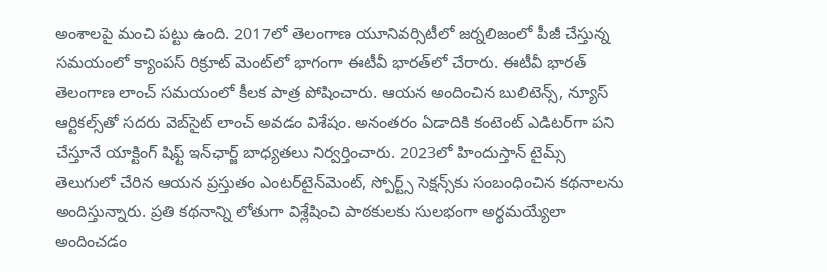అంశాలపై మంచి పట్టు ఉంది. 2017లో తెలంగాణ యూనివర్సిటీలో జర్నలిజంలో పీజీ చేస్తున్న సమయంలో క్యాంపస్ రిక్రూట్ మెంట్‌లో భాగంగా ఈటీవీ భారత్‌లో చేరారు. ఈటీవీ భారత్ తెలంగాణ లాంచ్ సమయంలో కీలక పాత్ర పోషించారు. ఆయన అందించిన బులిటెన్స్, న్యూస్ ఆర్టికల్స్‌తో సదరు వెబ్‌సైట్ లాంచ్ అవడం విశేషం. అనంతరం ఏడాదికి కంటెంట్ ఎడిటర్‌గా పని చేస్తూనే యాక్టింగ్ షిఫ్ట్ ఇన్‌ఛార్జ్ బాధ్యతలు నిర్వర్తించారు. 2023లో హిందుస్తాన్ టైమ్స్ తెలుగులో చేరిన ఆయన ప్రస్తుతం ఎంటర్‌టైన్‌మెంట్, స్పోర్ట్స్ సెక్షన్స్‌కు సంబంధించిన కథనాలను అందిస్తున్నారు. ప్రతి కథనాన్ని లోతుగా విశ్లేషించి పాఠకులకు సులభంగా అర్థమయ్యేలా అందించడం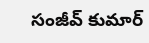సంజీవ్ కుమార్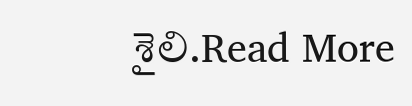శైలి.Read More